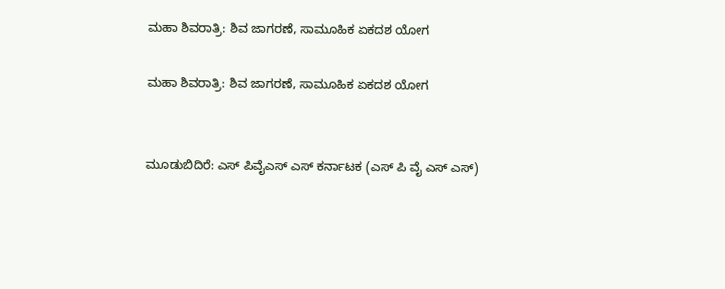ಮಹಾ ಶಿವರಾತ್ರಿ: ಶಿವ ಜಾಗರಣೆ, ಸಾಮೂಹಿಕ ಏಕದಶ ಯೋಗ

ಮಹಾ ಶಿವರಾತ್ರಿ: ಶಿವ ಜಾಗರಣೆ, ಸಾಮೂಹಿಕ ಏಕದಶ ಯೋಗ


ಮೂಡುಬಿದಿರೆ: ಎಸ್ ಪಿವೈಎಸ್ ಎಸ್ ಕರ್ನಾಟಕ (ಎಸ್ ಪಿ ವೈ ಎಸ್ ಎಸ್)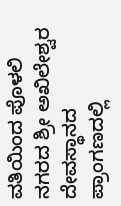ವತಿಯಿಂದ ಪೊಳಲಿ ನಗರದ ಶ್ರೀ ಅಖಿಲೇಶ್ವರ ದೇವಸ್ಥಾನದ ಪ್ರಾಂಗಣದಲ್ಲಿ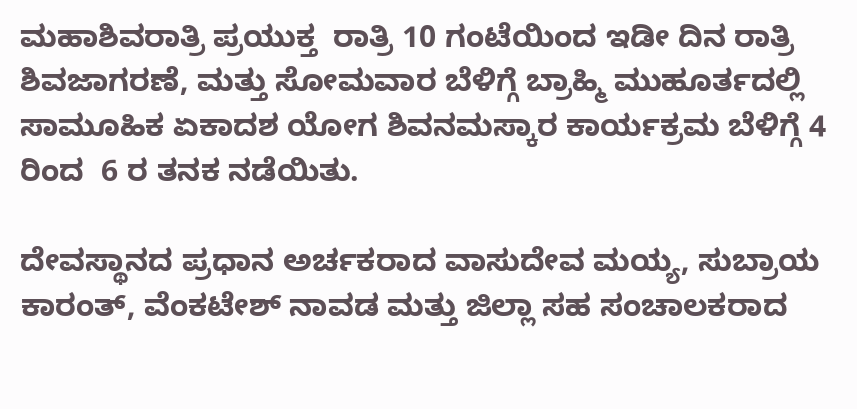ಮಹಾಶಿವರಾತ್ರಿ ಪ್ರಯುಕ್ತ  ರಾತ್ರಿ 10 ಗಂಟೆಯಿಂದ ಇಡೀ ದಿನ ರಾತ್ರಿ ಶಿವಜಾಗರಣೆ, ಮತ್ತು ಸೋಮವಾರ ಬೆಳಿಗ್ಗೆ ಬ್ರಾಹ್ಮಿ ಮುಹೂರ್ತದಲ್ಲಿ ಸಾಮೂಹಿಕ ಏಕಾದಶ ಯೋಗ ಶಿವನಮಸ್ಕಾರ ಕಾರ್ಯಕ್ರಮ ಬೆಳಿಗ್ಗೆ 4 ರಿಂದ  6 ರ ತನಕ ನಡೆಯಿತು.

ದೇವಸ್ಥಾನದ ಪ್ರಧಾನ ಅರ್ಚಕರಾದ ವಾಸುದೇವ ಮಯ್ಯ, ಸುಬ್ರಾಯ ಕಾರಂತ್, ವೆಂಕಟೇಶ್ ನಾವಡ ಮತ್ತು ಜಿಲ್ಲಾ ಸಹ ಸಂಚಾಲಕರಾದ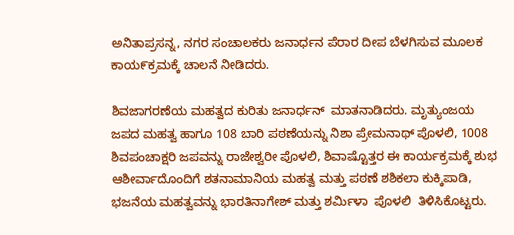ಅನಿತಾಪ್ರಸನ್ನ, ನಗರ ಸಂಚಾಲಕರು ಜನಾರ್ಧನ ಪೆರಾರ ದೀಪ ಬೆಳಗಿಸುವ ಮೂಲಕ ಕಾಯ೯ಕ್ರಮಕ್ಕೆ ಚಾಲನೆ ನೀಡಿದರು.

ಶಿವಜಾಗರಣೆಯ ಮಹತ್ವದ ಕುರಿತು ಜನಾರ್ಧನ್  ಮಾತನಾಡಿದರು. ಮೃತ್ಯುಂಜಯ ಜಪದ ಮಹತ್ವ ಹಾಗೂ 108 ಬಾರಿ ಪಠಣೆಯನ್ನು ನಿಶಾ ಪ್ರೇಮನಾಥ್ ಪೊಳಲಿ, 1008  ಶಿವಪಂಚಾಕ್ಷರಿ ಜಪವನ್ನು ರಾಜೇಶ್ವರೀ ಪೊಳಲಿ, ಶಿವಾಷ್ಟೊತ್ತರ ಈ ಕಾರ್ಯಕ್ರಮಕ್ಕೆ ಶುಭ ಆಶೀರ್ವಾದೊಂದಿಗೆ ಶತನಾಮಾನಿಯ ಮಹತ್ವ ಮತ್ತು ಪಠಣೆ ಶಶಿಕಲಾ ಕುಕ್ಕಿಪಾಡಿ, ಭಜನೆಯ ಮಹತ್ವವನ್ನು ಭಾರತಿನಾಗೇಶ್ ಮತ್ತು ಶರ್ಮಿಳಾ  ಪೊಳಲಿ  ತಿಳಿಸಿಕೊಟ್ಟರು.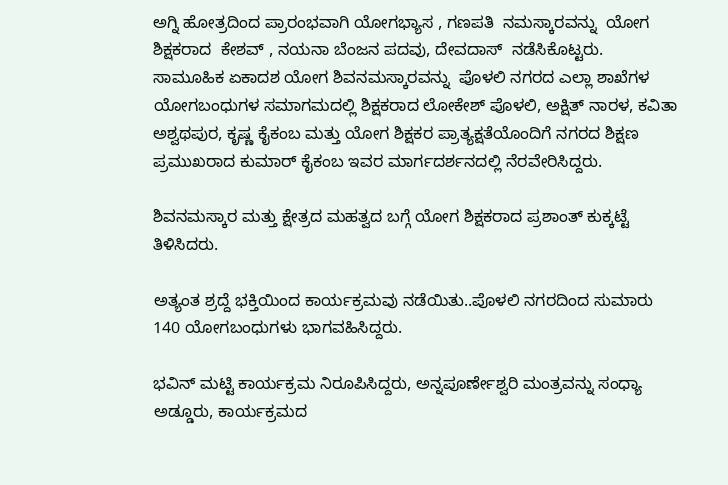ಅಗ್ನಿ ಹೋತ್ರದಿಂದ ಪ್ರಾರಂಭವಾಗಿ ಯೋಗಭ್ಯಾಸ , ಗಣಪತಿ  ನಮಸ್ಕಾರವನ್ನು  ಯೋಗ ಶಿಕ್ಷಕರಾದ  ಕೇಶವ್ , ನಯನಾ ಬೆಂಜನ ಪದವು, ದೇವದಾಸ್  ನಡೆಸಿಕೊಟ್ಟರು. ಸಾಮೂಹಿಕ ಏಕಾದಶ ಯೋಗ ಶಿವನಮಸ್ಕಾರವನ್ನು  ಪೊಳಲಿ ನಗರದ ಎಲ್ಲಾ ಶಾಖೆಗಳ ಯೋಗಬಂಧುಗಳ ಸಮಾಗಮದಲ್ಲಿ ಶಿಕ್ಷಕರಾದ ಲೋಕೇಶ್ ಪೊಳಲಿ, ಅಕ್ಷಿತ್ ನಾರಳ, ಕವಿತಾ ಅಶ್ವಥಪುರ, ಕೃಷ್ಣ ಕೈಕಂಬ ಮತ್ತು ಯೋಗ ಶಿಕ್ಷಕರ ಪ್ರಾತ್ಯಕ್ಷತೆಯೊಂದಿಗೆ ನಗರದ ಶಿಕ್ಷಣ ಪ್ರಮುಖರಾದ ಕುಮಾರ್ ಕೈಕಂಬ ಇವರ ಮಾರ್ಗದರ್ಶನದಲ್ಲಿ ನೆರವೇರಿಸಿದ್ದರು.

ಶಿವನಮಸ್ಕಾರ ಮತ್ತು ಕ್ಷೇತ್ರದ ಮಹತ್ವದ ಬಗ್ಗೆ ಯೋಗ ಶಿಕ್ಷಕರಾದ ಪ್ರಶಾಂತ್ ಕುಕ್ಕಟ್ಟೆ ತಿಳಿಸಿದರು.

ಅತ್ಯಂತ ಶ್ರದ್ದೆ ಭಕ್ತಿಯಿಂದ ಕಾರ್ಯಕ್ರಮವು ನಡೆಯಿತು..ಪೊಳಲಿ ನಗರದಿಂದ ಸುಮಾರು 140 ಯೋಗಬಂಧುಗಳು ಭಾಗವಹಿಸಿದ್ದರು.

ಭವಿನ್ ಮಟ್ಟಿ ಕಾರ್ಯಕ್ರಮ ನಿರೂಪಿಸಿದ್ದರು, ಅನ್ನಪೂರ್ಣೇಶ್ವರಿ ಮಂತ್ರವನ್ನು ಸಂಧ್ಯಾ ಅಡ್ಡೂರು, ಕಾರ್ಯಕ್ರಮದ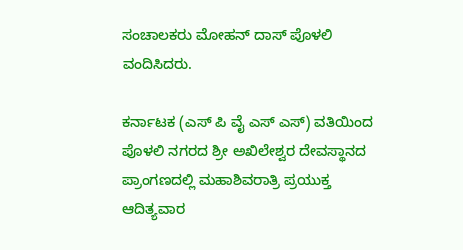ಸಂಚಾಲಕರು ಮೋಹನ್ ದಾಸ್ ಪೊಳಲಿ ವಂದಿಸಿದರು.

ಕರ್ನಾಟಕ (ಎಸ್ ಪಿ ವೈ ಎಸ್ ಎಸ್) ವತಿಯಿಂದ ಪೊಳಲಿ ನಗರದ ಶ್ರೀ ಅಖಿಲೇಶ್ವರ ದೇವಸ್ಥಾನದ ಪ್ರಾಂಗಣದಲ್ಲಿ ಮಹಾಶಿವರಾತ್ರಿ ಪ್ರಯುಕ್ತ  ಆದಿತ್ಯವಾರ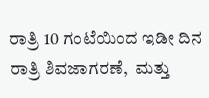ರಾತ್ರಿ 10 ಗಂಟೆಯಿಂದ ಇಡೀ ದಿನ ರಾತ್ರಿ ಶಿವಜಾಗರಣೆ,  ಮತ್ತು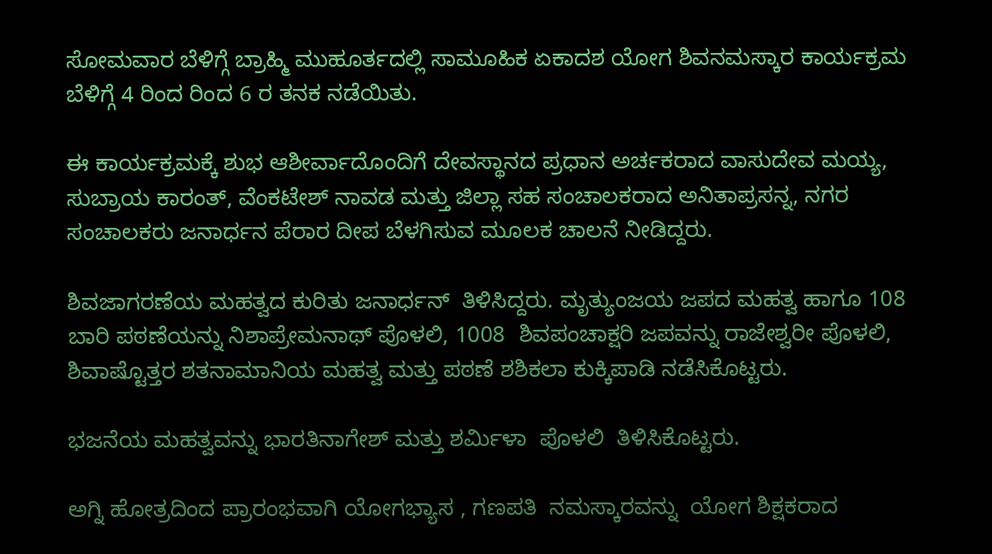ಸೋಮವಾರ ಬೆಳಿಗ್ಗೆ ಬ್ರಾಹ್ಮಿ ಮುಹೂರ್ತದಲ್ಲಿ ಸಾಮೂಹಿಕ ಏಕಾದಶ ಯೋಗ ಶಿವನಮಸ್ಕಾರ ಕಾರ್ಯಕ್ರಮ ಬೆಳಿಗ್ಗೆ 4 ರಿಂದ ರಿಂದ 6 ರ ತನಕ ನಡೆಯಿತು.

ಈ ಕಾರ್ಯಕ್ರಮಕ್ಕೆ ಶುಭ ಆಶೀರ್ವಾದೊಂದಿಗೆ ದೇವಸ್ಥಾನದ ಪ್ರಧಾನ ಅರ್ಚಕರಾದ ವಾಸುದೇವ ಮಯ್ಯ, ಸುಬ್ರಾಯ ಕಾರಂತ್, ವೆಂಕಟೇಶ್ ನಾವಡ ಮತ್ತು ಜಿಲ್ಲಾ ಸಹ ಸಂಚಾಲಕರಾದ ಅನಿತಾಪ್ರಸನ್ನ, ನಗರ ಸಂಚಾಲಕರು ಜನಾರ್ಧನ ಪೆರಾರ ದೀಪ ಬೆಳಗಿಸುವ ಮೂಲಕ ಚಾಲನೆ ನೀಡಿದ್ದರು.

ಶಿವಜಾಗರಣೆಯ ಮಹತ್ವದ ಕುರಿತು ಜನಾರ್ಧನ್  ತಿಳಿಸಿದ್ದರು. ಮೃತ್ಯುಂಜಯ ಜಪದ ಮಹತ್ವ ಹಾಗೂ 108 ಬಾರಿ ಪಠಣೆಯನ್ನು ನಿಶಾಪ್ರೇಮನಾಥ್ ಪೊಳಲಿ, 1008  ಶಿವಪಂಚಾಕ್ಷರಿ ಜಪವನ್ನು ರಾಜೇಶ್ವರೀ ಪೊಳಲಿ, ಶಿವಾಷ್ಟೊತ್ತರ ಶತನಾಮಾನಿಯ ಮಹತ್ವ ಮತ್ತು ಪಠಣೆ ಶಶಿಕಲಾ ಕುಕ್ಕಿಪಾಡಿ ನಡೆಸಿಕೊಟ್ಟರು.

ಭಜನೆಯ ಮಹತ್ವವನ್ನು ಭಾರತಿನಾಗೇಶ್ ಮತ್ತು ಶರ್ಮಿಳಾ  ಪೊಳಲಿ  ತಿಳಿಸಿಕೊಟ್ಟರು.

ಅಗ್ನಿ ಹೋತ್ರದಿಂದ ಪ್ರಾರಂಭವಾಗಿ ಯೋಗಭ್ಯಾಸ , ಗಣಪತಿ  ನಮಸ್ಕಾರವನ್ನು  ಯೋಗ ಶಿಕ್ಷಕರಾದ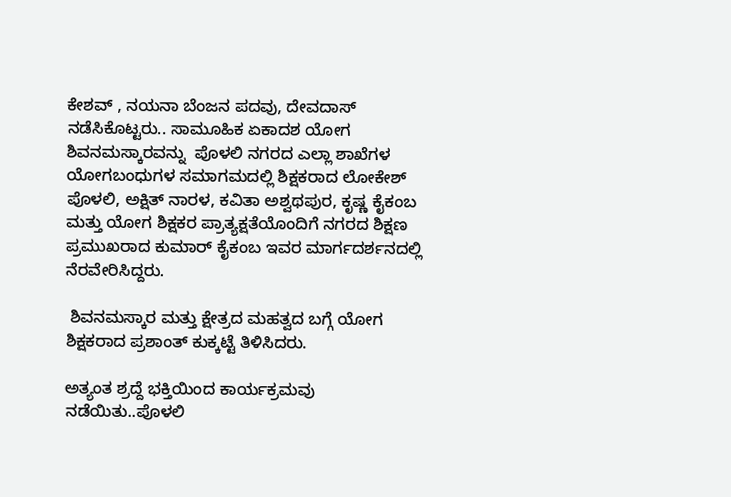ಕೇಶವ್ , ನಯನಾ ಬೆಂಜನ ಪದವು, ದೇವದಾಸ್  ನಡೆಸಿಕೊಟ್ಟರು.. ಸಾಮೂಹಿಕ ಏಕಾದಶ ಯೋಗ ಶಿವನಮಸ್ಕಾರವನ್ನು  ಪೊಳಲಿ ನಗರದ ಎಲ್ಲಾ ಶಾಖೆಗಳ ಯೋಗಬಂಧುಗಳ ಸಮಾಗಮದಲ್ಲಿ ಶಿಕ್ಷಕರಾದ ಲೋಕೇಶ್ ಪೊಳಲಿ, ಅಕ್ಷಿತ್ ನಾರಳ, ಕವಿತಾ ಅಶ್ವಥಪುರ, ಕೃಷ್ಣ ಕೈಕಂಬ ಮತ್ತು ಯೋಗ ಶಿಕ್ಷಕರ ಪ್ರಾತ್ಯಕ್ಷತೆಯೊಂದಿಗೆ ನಗರದ ಶಿಕ್ಷಣ ಪ್ರಮುಖರಾದ ಕುಮಾರ್ ಕೈಕಂಬ ಇವರ ಮಾರ್ಗದರ್ಶನದಲ್ಲಿ ನೆರವೇರಿಸಿದ್ದರು.

 ಶಿವನಮಸ್ಕಾರ ಮತ್ತು ಕ್ಷೇತ್ರದ ಮಹತ್ವದ ಬಗ್ಗೆ ಯೋಗ ಶಿಕ್ಷಕರಾದ ಪ್ರಶಾಂತ್ ಕುಕ್ಕಟ್ಟೆ ತಿಳಿಸಿದರು.

ಅತ್ಯಂತ ಶ್ರದ್ದೆ ಭಕ್ತಿಯಿಂದ ಕಾರ್ಯಕ್ರಮವು ನಡೆಯಿತು..ಪೊಳಲಿ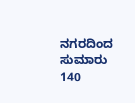ನಗರದಿಂದ ಸುಮಾರು 140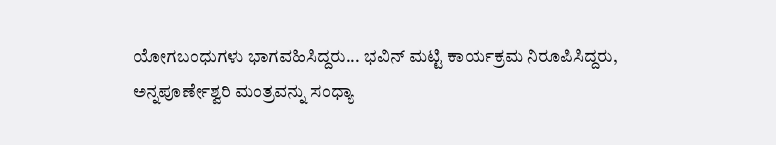ಯೋಗಬಂಧುಗಳು ಭಾಗವಹಿಸಿದ್ದರು... ಭವಿನ್ ಮಟ್ಟಿ ಕಾರ್ಯಕ್ರಮ ನಿರೂಪಿಸಿದ್ದರು, ಅನ್ನಪೂರ್ಣೇಶ್ವರಿ ಮಂತ್ರವನ್ನು ಸಂಧ್ಯಾ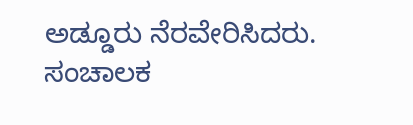ಅಡ್ಡೂರು ನೆರವೇರಿಸಿದರು.  ಸಂಚಾಲಕ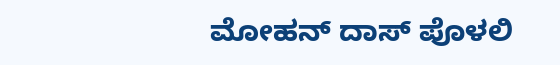ಮೋಹನ್ ದಾಸ್ ಪೊಳಲಿ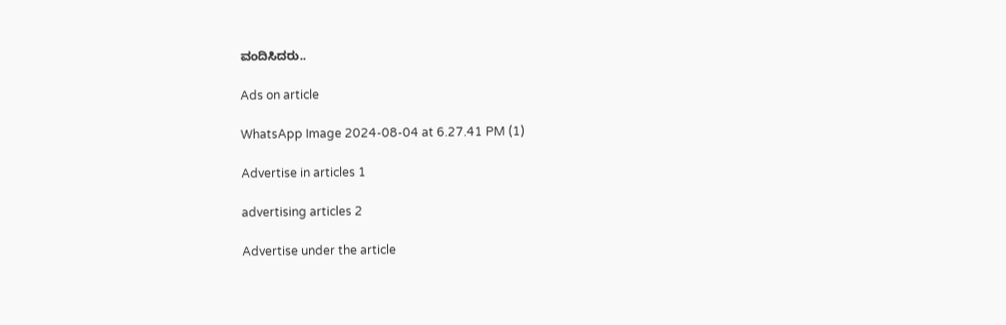ವಂದಿಸಿದರು..

Ads on article

WhatsApp Image 2024-08-04 at 6.27.41 PM (1)

Advertise in articles 1

advertising articles 2

Advertise under the article